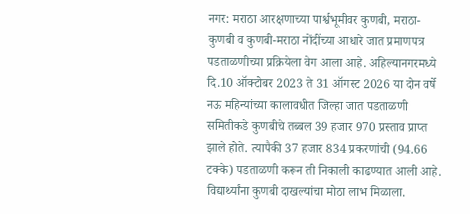नगर: मराठा आरक्षणाच्या पार्श्वभूमीवर कुणबी, मराठा-कुणबी व कुणबी-मराठा नोंदींच्या आधारे जात प्रमाणपत्र पडताळणीच्या प्रक्रियेला वेग आला आहे. अहिल्यानगरमध्ये दि.10 ऑक्टोबर 2023 ते 31 ऑगस्ट 2026 या दोन वर्षे नऊ महिन्यांच्या कालावधीत जिल्हा जात पडताळणी समितीकडे कुणबीचे तब्बल 39 हजार 970 प्रस्ताव प्राप्त झाले होते. त्यापैकी 37 हजार 834 प्रकरणांची (94.66 टक्के) पडताळणी करून ती निकाली काढण्यात आली आहे. विद्यार्थ्यांना कुणबी दाखल्यांचा मोठा लाभ मिळाला.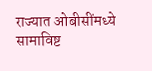राज्यात ओबीसींमध्ये सामाविष्ट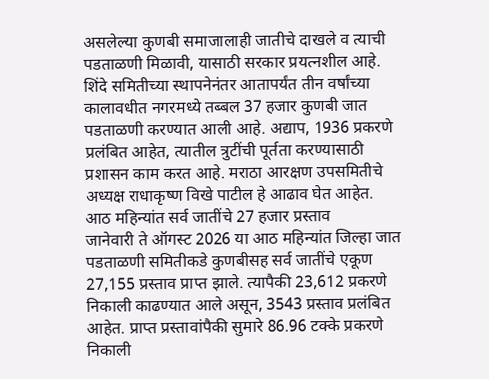असलेल्या कुणबी समाजालाही जातीचे दाखले व त्याची पडताळणी मिळावी, यासाठी सरकार प्रयत्नशील आहे. शिंदे समितीच्या स्थापनेनंतर आतापर्यंत तीन वर्षांच्या कालावधीत नगरमध्ये तब्बल 37 हजार कुणबी जात पडताळणी करण्यात आली आहे. अद्याप, 1936 प्रकरणे प्रलंबित आहेत, त्यातील त्रुटींची पूर्तता करण्यासाठी प्रशासन काम करत आहे. मराठा आरक्षण उपसमितीचे अध्यक्ष राधाकृष्ण विखे पाटील हे आढाव घेत आहेत.
आठ महिन्यांत सर्व जातींचे 27 हजार प्रस्ताव
जानेवारी ते ऑगस्ट 2026 या आठ महिन्यांत जिल्हा जात पडताळणी समितीकडे कुणबीसह सर्व जातींचे एकूण 27,155 प्रस्ताव प्राप्त झाले. त्यापैकी 23,612 प्रकरणे निकाली काढण्यात आले असून, 3543 प्रस्ताव प्रलंबित आहेत. प्राप्त प्रस्तावांपैकी सुमारे 86.96 टक्के प्रकरणे निकाली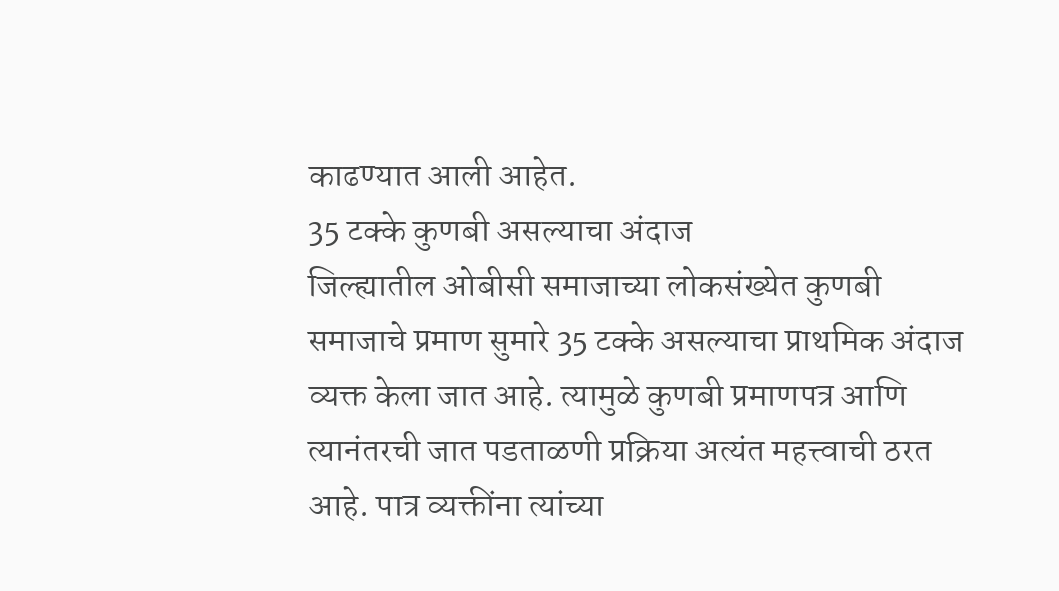काढण्यात आली आहेत.
35 टक्के कुणबी असल्याचा अंदाज
जिल्ह्यातील ओबीसी समाजाच्या लोकसंख्येत कुणबी समाजाचे प्रमाण सुमारे 35 टक्के असल्याचा प्राथमिक अंदाज व्यक्त केला जात आहे. त्यामुळे कुणबी प्रमाणपत्र आणि त्यानंतरची जात पडताळणी प्रक्रिया अत्यंत महत्त्वाची ठरत आहे. पात्र व्यक्तींना त्यांच्या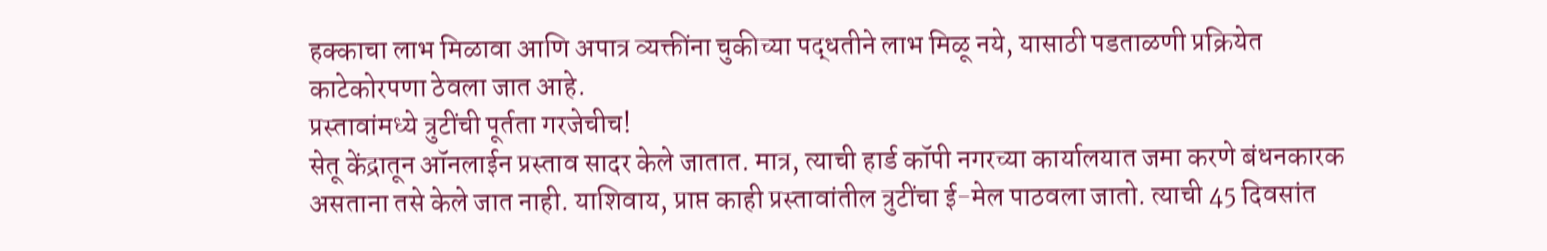हक्काचा लाभ मिळावा आणि अपात्र व्यक्तींना चुकीच्या पद्धतीने लाभ मिळू नये, यासाठी पडताळणी प्रक्रियेत काटेकोरपणा ठेवला जात आहे.
प्रस्तावांमध्ये त्रुटींची पूर्तता गरजेचीच!
सेतू केंद्रातून ऑनलाईन प्रस्ताव सादर केले जातात. मात्र, त्याची हार्ड कॉपी नगरच्या कार्यालयात जमा करणे बंधनकारक असताना तसे केले जात नाही. याशिवाय, प्राप्त काही प्रस्तावांतील त्रुटींचा ई-मेल पाठवला जातो. त्याची 45 दिवसांत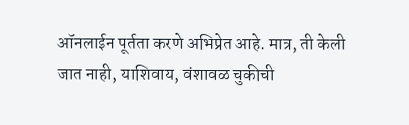ऑनलाईन पूर्तता करणे अभिप्रेत आहे. मात्र, ती केली जात नाही, याशिवाय, वंशावळ चुकीची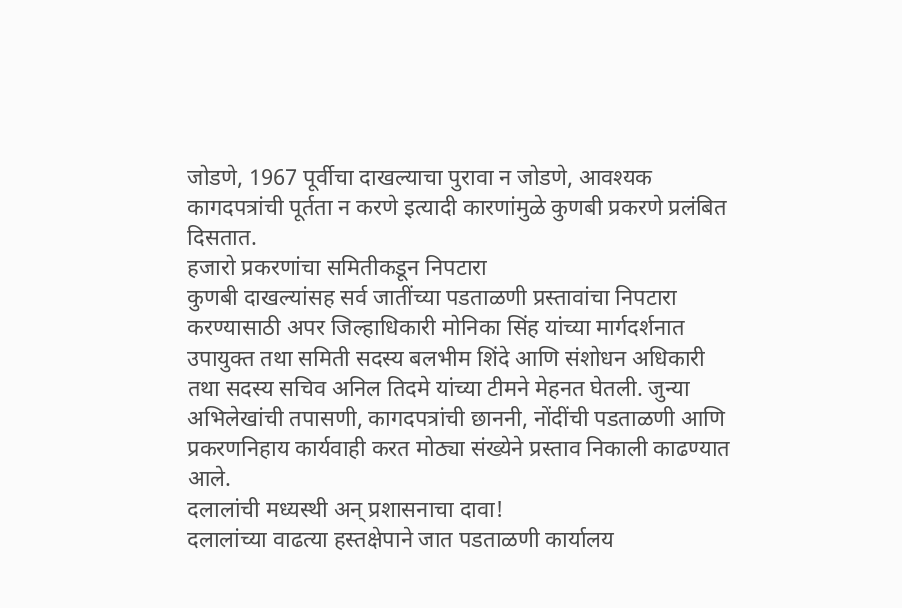जोडणे, 1967 पूर्वीचा दाखल्याचा पुरावा न जोडणे, आवश्यक कागदपत्रांची पूर्तता न करणे इत्यादी कारणांमुळे कुणबी प्रकरणे प्रलंबित दिसतात.
हजारो प्रकरणांचा समितीकडून निपटारा
कुणबी दाखल्यांसह सर्व जातींच्या पडताळणी प्रस्तावांचा निपटारा करण्यासाठी अपर जिल्हाधिकारी मोनिका सिंह यांच्या मार्गदर्शनात उपायुक्त तथा समिती सदस्य बलभीम शिंदे आणि संशोधन अधिकारी तथा सदस्य सचिव अनिल तिदमे यांच्या टीमने मेहनत घेतली. जुन्या अभिलेखांची तपासणी, कागदपत्रांची छाननी, नोंदींची पडताळणी आणि प्रकरणनिहाय कार्यवाही करत मोठ्या संख्येने प्रस्ताव निकाली काढण्यात आले.
दलालांची मध्यस्थी अन् प्रशासनाचा दावा!
दलालांच्या वाढत्या हस्तक्षेपाने जात पडताळणी कार्यालय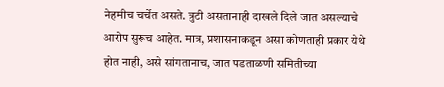नेहमीच चर्चेत असते. त्रुटी असतानाही दाखले दिले जात असल्याचे आरोप सुरूच आहेत. मात्र, प्रशासनाकडून असा कोणताही प्रकार येथे होत नाही, असे सांगतानाच, जात पडताळणी समितीच्या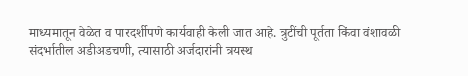माध्यमातून वेळेत व पारदर्शीपणे कार्यवाही केली जात आहे. त्रुटींची पूर्तता किंवा वंशावळी संदर्भातील अडीअडचणी, त्यासाठी अर्जदारांनी त्रयस्थ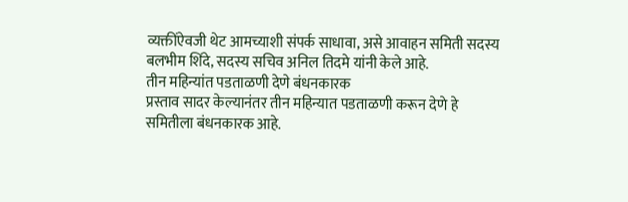व्यक्तींऐवजी थेट आमच्याशी संपर्क साधावा, असे आवाहन समिती सदस्य बलभीम शिंदे, सदस्य सचिव अनिल तिदमे यांनी केले आहे.
तीन महिन्यांत पडताळणी देणे बंधनकारक
प्रस्ताव सादर केल्यानंतर तीन महिन्यात पडताळणी करून देणे हे समितीला बंधनकारक आहे.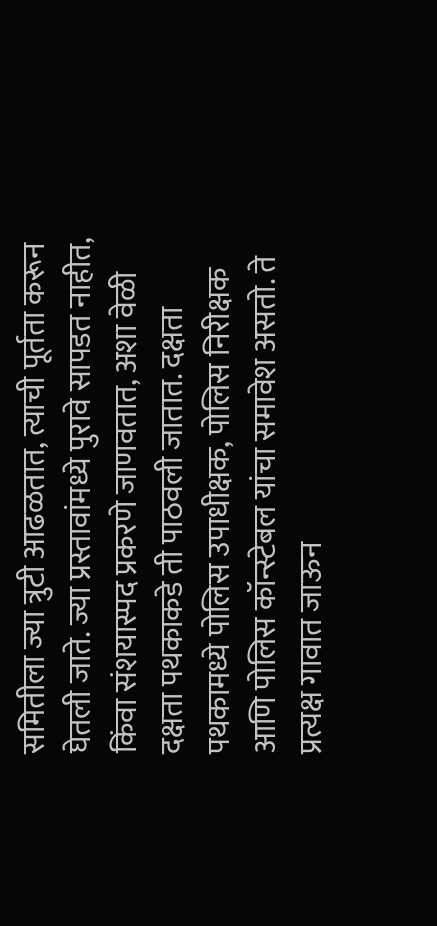समितीला ज्या त्रुटी आढळतात, त्याची पूर्तता करून घेतली जाते. ज्या प्रस्तावांमध्ये पुरावे सापडत नाहीत, किंवा संशयास्पद प्रकरणे जाणवतात, अशा वेळी दक्षता पथकाकडे ती पाठवली जातात. दक्षता पथकामध्ये पोलिस उपाधीक्षक, पोलिस निरीक्षक आणि पोलिस कॉन्स्टेबल यांचा समावेश असतो. ते प्रत्यक्ष गावात जाऊन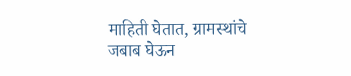माहिती घेतात, ग्रामस्थांचे जबाब घेऊन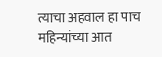त्याचा अहवाल हा पाच महिन्यांच्या आत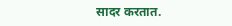सादर करतात.